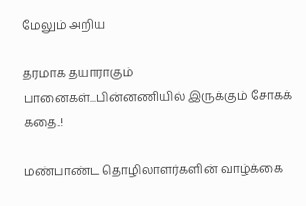மேலும் அறிய

தரமாக தயாராகும் பானைகள்...பின்னணியில் இருக்கும் சோகக் கதை..!

மண்பாண்ட தொழிலாளர்களின் வாழ்க்கை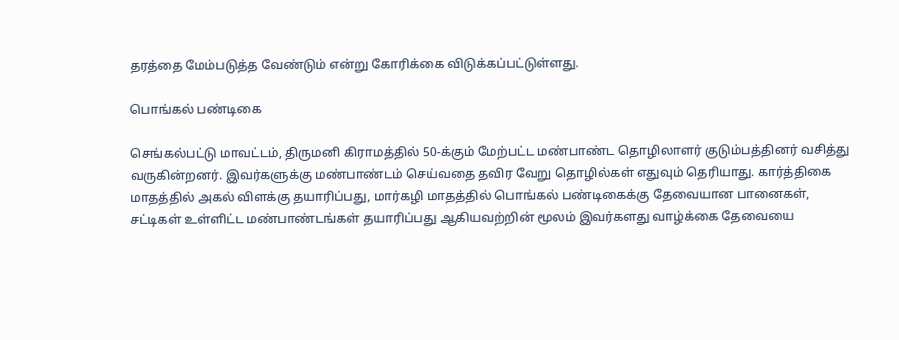தரத்தை மேம்படுத்த வேண்டும் என்று கோரிக்கை விடுக்கப்பட்டுள்ளது.

பொங்கல் பண்டிகை

செங்கல்பட்டு மாவட்டம், திருமனி கிராமத்தில் 50-க்கும் மேற்பட்ட மண்பாண்ட தொழிலாளர் குடும்பத்தினர் வசித்து வருகின்றனர். இவர்களுக்கு மண்பாண்டம் செய்வதை தவிர வேறு தொழில்கள் எதுவும் தெரியாது. கார்த்திகை மாதத்தில் அகல் விளக்கு தயாரிப்பது, மார்கழி மாதத்தில் பொங்கல் பண்டிகைக்கு தேவையான பானைகள், சட்டிகள் உள்ளிட்ட மண்பாண்டங்கள் தயாரிப்பது ஆகியவற்றின் மூலம் இவர்களது வாழ்க்கை தேவையை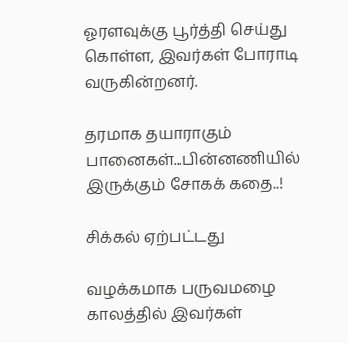ஓரளவுக்கு பூர்த்தி செய்து கொள்ள, இவர்கள் போராடி வருகின்றனர்.

தரமாக தயாராகும் பானைகள்...பின்னணியில் இருக்கும் சோகக் கதை..!

சிக்கல் ஏற்பட்டது

வழக்கமாக பருவமழை காலத்தில் இவர்கள்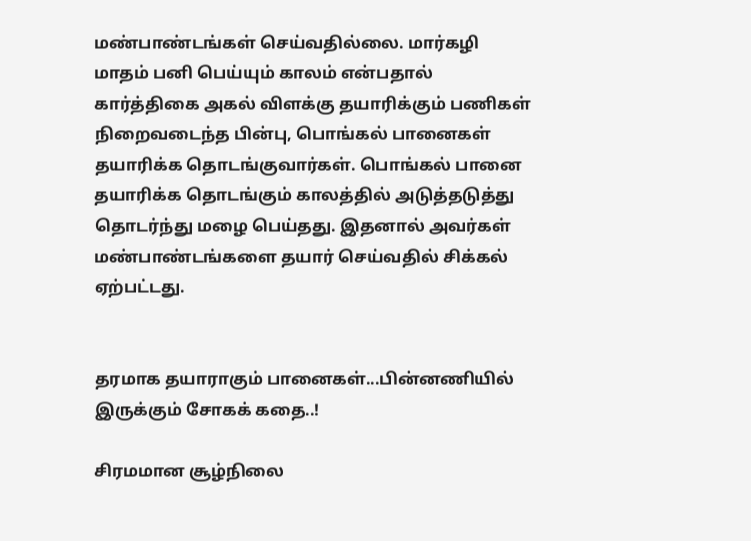மண்பாண்டங்கள் செய்வதில்லை. மார்கழி மாதம் பனி பெய்யும் காலம் என்பதால் கார்த்திகை அகல் விளக்கு தயாரிக்கும் பணிகள் நிறைவடைந்த பின்பு, பொங்கல் பானைகள் தயாரிக்க தொடங்குவார்கள். பொங்கல் பானை தயாரிக்க தொடங்கும் காலத்தில் அடுத்தடுத்து தொடர்ந்து மழை பெய்தது. இதனால் அவர்கள் மண்பாண்டங்களை தயார் செய்வதில் சிக்கல் ஏற்பட்டது.


தரமாக தயாராகும் பானைகள்...பின்னணியில் இருக்கும் சோகக் கதை..!

சிரமமான சூழ்நிலை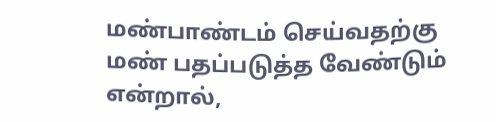மண்பாண்டம் செய்வதற்கு மண் பதப்படுத்த வேண்டும் என்றால்,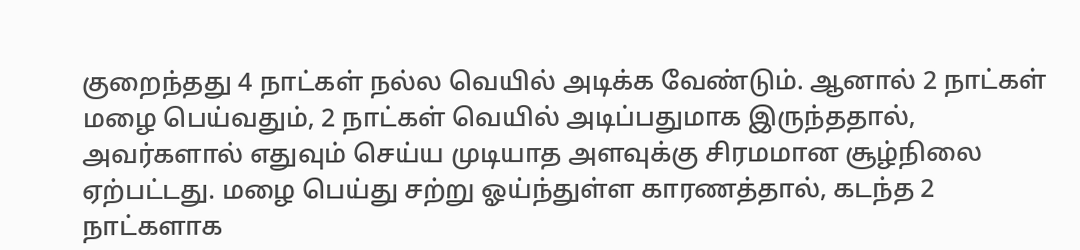குறைந்தது 4 நாட்கள் நல்ல வெயில் அடிக்க வேண்டும். ஆனால் 2 நாட்கள் மழை பெய்வதும், 2 நாட்கள் வெயில் அடிப்பதுமாக இருந்ததால், அவர்களால் எதுவும் செய்ய முடியாத அளவுக்கு சிரமமான சூழ்நிலை ஏற்பட்டது. மழை பெய்து சற்று ஓய்ந்துள்ள காரணத்தால், கடந்த 2 நாட்களாக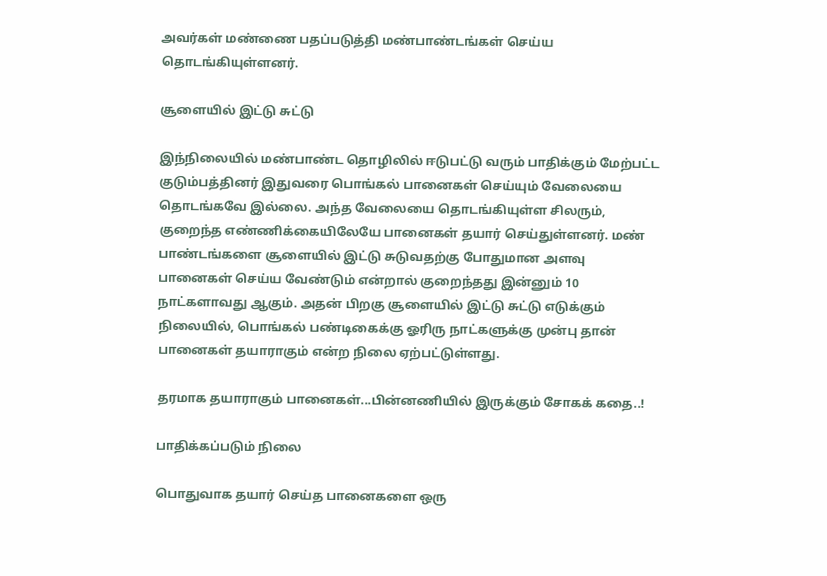அவர்கள் மண்ணை பதப்படுத்தி மண்பாண்டங்கள் செய்ய தொடங்கியுள்ளனர்.

சூளையில் இட்டு சுட்டு

இந்நிலையில் மண்பாண்ட தொழிலில் ஈடுபட்டு வரும் பாதிக்கும் மேற்பட்ட குடும்பத்தினர் இதுவரை பொங்கல் பானைகள் செய்யும் வேலையை தொடங்கவே இல்லை. அந்த வேலையை தொடங்கியுள்ள சிலரும், குறைந்த எண்ணிக்கையிலேயே பானைகள் தயார் செய்துள்ளனர். மண் பாண்டங்களை சூளையில் இட்டு சுடுவதற்கு போதுமான அளவு பானைகள் செய்ய வேண்டும் என்றால் குறைந்தது இன்னும் 10 நாட்களாவது ஆகும். அதன் பிறகு சூளையில் இட்டு சுட்டு எடுக்கும் நிலையில், பொங்கல் பண்டிகைக்கு ஓரிரு நாட்களுக்கு முன்பு தான் பானைகள் தயாராகும் என்ற நிலை ஏற்பட்டுள்ளது.

தரமாக தயாராகும் பானைகள்...பின்னணியில் இருக்கும் சோகக் கதை..!

பாதிக்கப்படும் நிலை

பொதுவாக தயார் செய்த பானைகளை ஒரு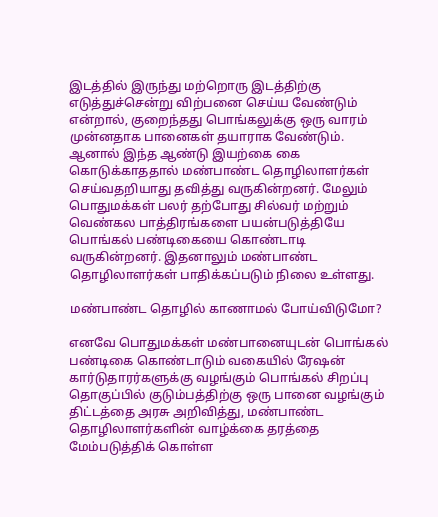இடத்தில் இருந்து மற்றொரு இடத்திற்கு எடுத்துச்சென்று விற்பனை செய்ய வேண்டும் என்றால், குறைந்தது பொங்கலுக்கு ஒரு வாரம் முன்னதாக பானைகள் தயாராக வேண்டும். ஆனால் இந்த ஆண்டு இயற்கை கை கொடுக்காததால் மண்பாண்ட தொழிலாளர்கள் செய்வதறியாது தவித்து வருகின்றனர். மேலும் பொதுமக்கள் பலர் தற்போது சில்வர் மற்றும் வெண்கல பாத்திரங்களை பயன்படுத்தியே பொங்கல் பண்டிகையை கொண்டாடி வருகின்றனர். இதனாலும் மண்பாண்ட தொழிலாளர்கள் பாதிக்கப்படும் நிலை உள்ளது.

மண்பாண்ட தொழில் காணாமல் போய்விடுமோ?

எனவே பொதுமக்கள் மண்பானையுடன் பொங்கல் பண்டிகை கொண்டாடும் வகையில் ரேஷன் கார்டுதாரர்களுக்கு வழங்கும் பொங்கல் சிறப்பு தொகுப்பில் குடும்பத்திற்கு ஒரு பானை வழங்கும் திட்டத்தை அரசு அறிவித்து, மண்பாண்ட தொழிலாளர்களின் வாழ்க்கை தரத்தை மேம்படுத்திக் கொள்ள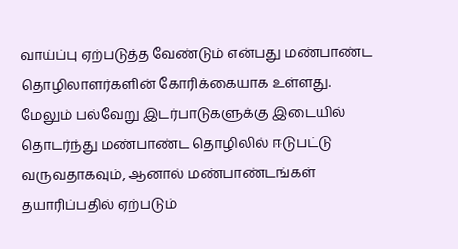வாய்ப்பு ஏற்படுத்த வேண்டும் என்பது மண்பாண்ட தொழிலாளர்களின் கோரிக்கையாக உள்ளது. மேலும் பல்வேறு இடர்பாடுகளுக்கு இடையில் தொடர்ந்து மண்பாண்ட தொழிலில் ஈடுபட்டு வருவதாகவும், ஆனால் மண்பாண்டங்கள் தயாரிப்பதில் ஏற்படும்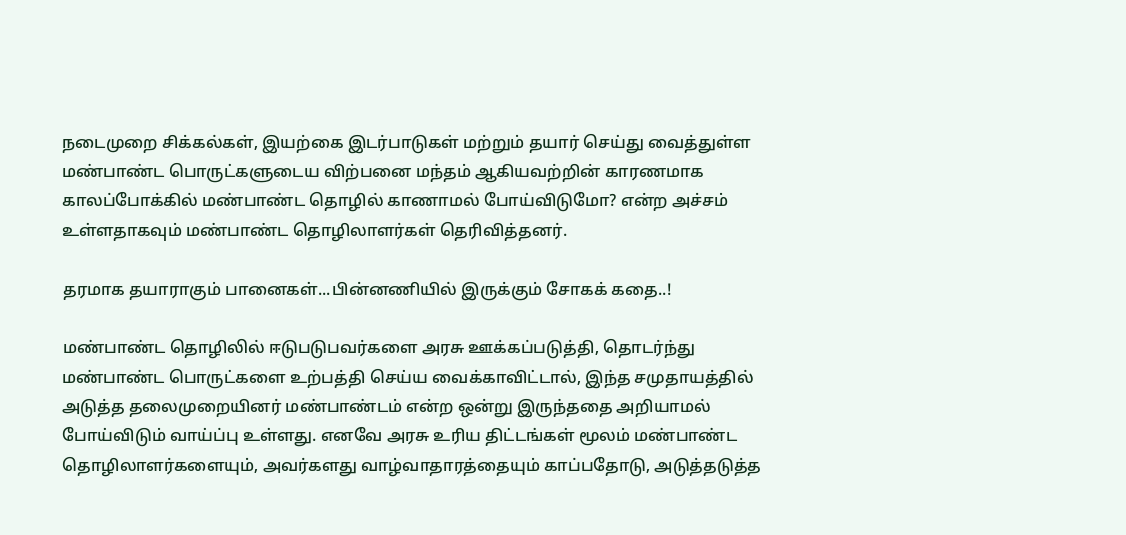நடைமுறை சிக்கல்கள், இயற்கை இடர்பாடுகள் மற்றும் தயார் செய்து வைத்துள்ள மண்பாண்ட பொருட்களுடைய விற்பனை மந்தம் ஆகியவற்றின் காரணமாக காலப்போக்கில் மண்பாண்ட தொழில் காணாமல் போய்விடுமோ? என்ற அச்சம் உள்ளதாகவும் மண்பாண்ட தொழிலாளர்கள் தெரிவித்தனர்.

தரமாக தயாராகும் பானைகள்...பின்னணியில் இருக்கும் சோகக் கதை..!

மண்பாண்ட தொழிலில் ஈடுபடுபவர்களை அரசு ஊக்கப்படுத்தி, தொடர்ந்து மண்பாண்ட பொருட்களை உற்பத்தி செய்ய வைக்காவிட்டால், இந்த சமுதாயத்தில் அடுத்த தலைமுறையினர் மண்பாண்டம் என்ற ஒன்று இருந்ததை அறியாமல் போய்விடும் வாய்ப்பு உள்ளது. எனவே அரசு உரிய திட்டங்கள் மூலம் மண்பாண்ட தொழிலாளர்களையும், அவர்களது வாழ்வாதாரத்தையும் காப்பதோடு, அடுத்தடுத்த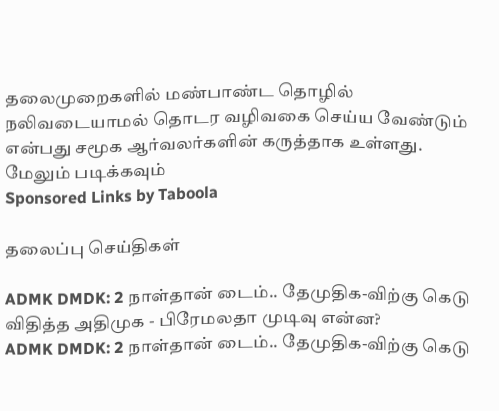தலைமுறைகளில் மண்பாண்ட தொழில் நலிவடையாமல் தொடர வழிவகை செய்ய வேண்டும் என்பது சமூக ஆர்வலர்களின் கருத்தாக உள்ளது.
மேலும் படிக்கவும்
Sponsored Links by Taboola

தலைப்பு செய்திகள்

ADMK DMDK: 2 நாள்தான் டைம்.. தேமுதிக-விற்கு கெடு விதித்த அதிமுக - பிரேமலதா முடிவு என்ன?
ADMK DMDK: 2 நாள்தான் டைம்.. தேமுதிக-விற்கு கெடு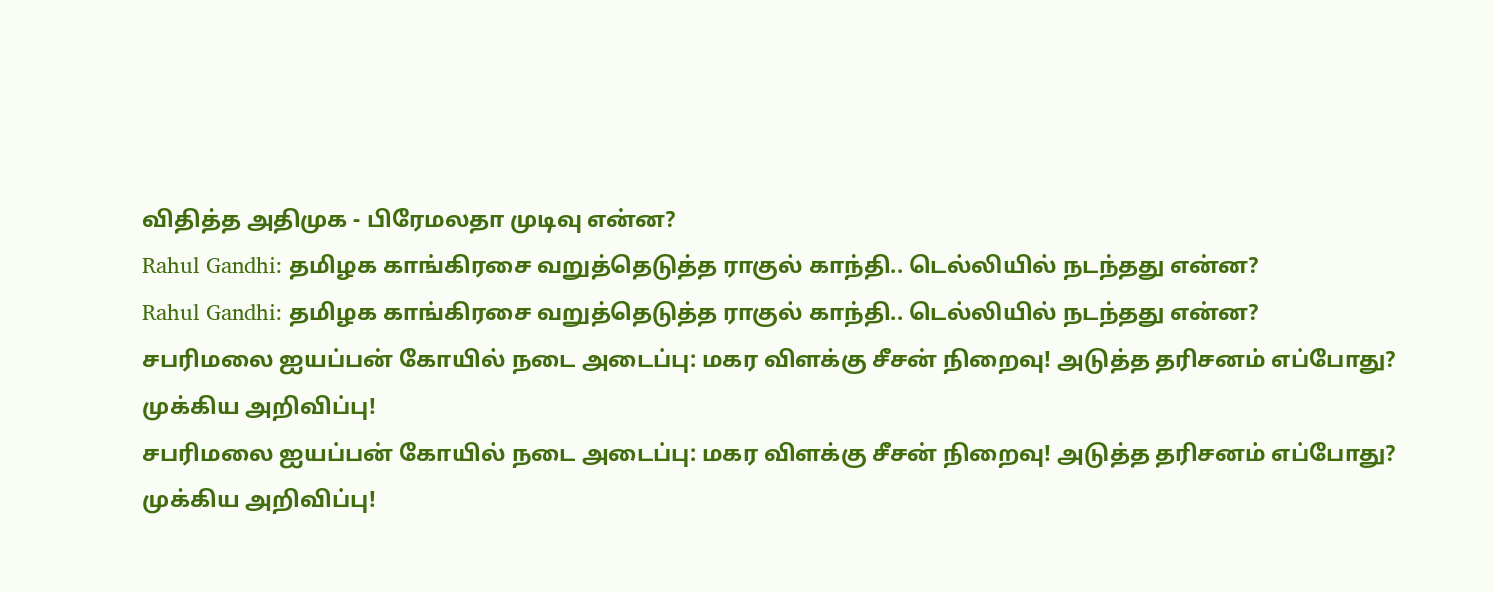விதித்த அதிமுக - பிரேமலதா முடிவு என்ன?
Rahul Gandhi: தமிழக காங்கிரசை வறுத்தெடுத்த ராகுல் காந்தி.. டெல்லியில் நடந்தது என்ன?
Rahul Gandhi: தமிழக காங்கிரசை வறுத்தெடுத்த ராகுல் காந்தி.. டெல்லியில் நடந்தது என்ன?
சபரிமலை ஐயப்பன் கோயில் நடை அடைப்பு: மகர விளக்கு சீசன் நிறைவு! அடுத்த தரிசனம் எப்போது? முக்கிய அறிவிப்பு!
சபரிமலை ஐயப்பன் கோயில் நடை அடைப்பு: மகர விளக்கு சீசன் நிறைவு! அடுத்த தரிசனம் எப்போது? முக்கிய அறிவிப்பு!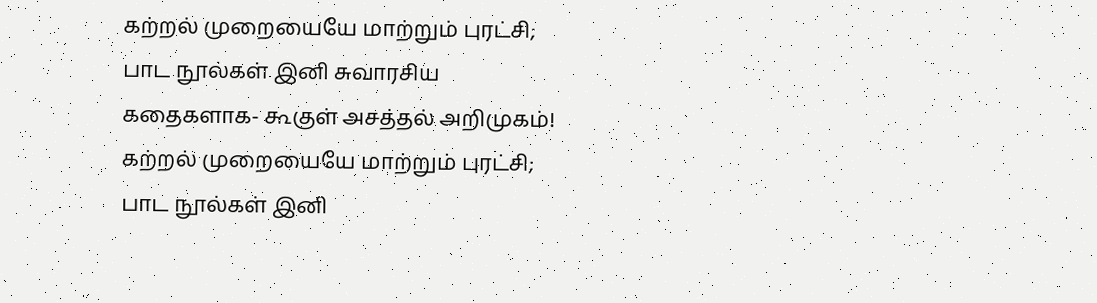கற்றல் முறையையே மாற்றும் புரட்சி; பாட நூல்கள் இனி சுவாரசிய கதைகளாக- கூகுள் அசத்தல் அறிமுகம்!
கற்றல் முறையையே மாற்றும் புரட்சி; பாட நூல்கள் இனி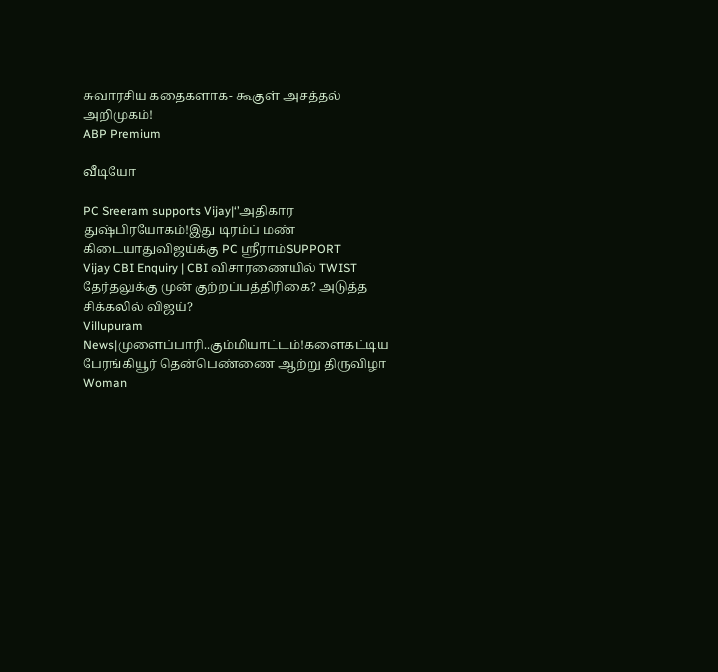சுவாரசிய கதைகளாக- கூகுள் அசத்தல் அறிமுகம்!
ABP Premium

வீடியோ

PC Sreeram supports Vijay|‘’அதிகார துஷ்பிரயோகம்!இது டிரம்ப் மண் கிடையாதுவிஜய்க்கு PC ஸ்ரீராம்SUPPORT
Vijay CBI Enquiry | CBI விசாரணையில் TWIST தேர்தலுக்கு முன் குற்றப்பத்திரிகை? அடுத்த சிக்கலில் விஜய்?
Villupuram News|முளைப்பாரி..கும்மியாட்டம்!களைகட்டிய பேரங்கியூர் தென்பெண்ணை ஆற்று திருவிழா
Woman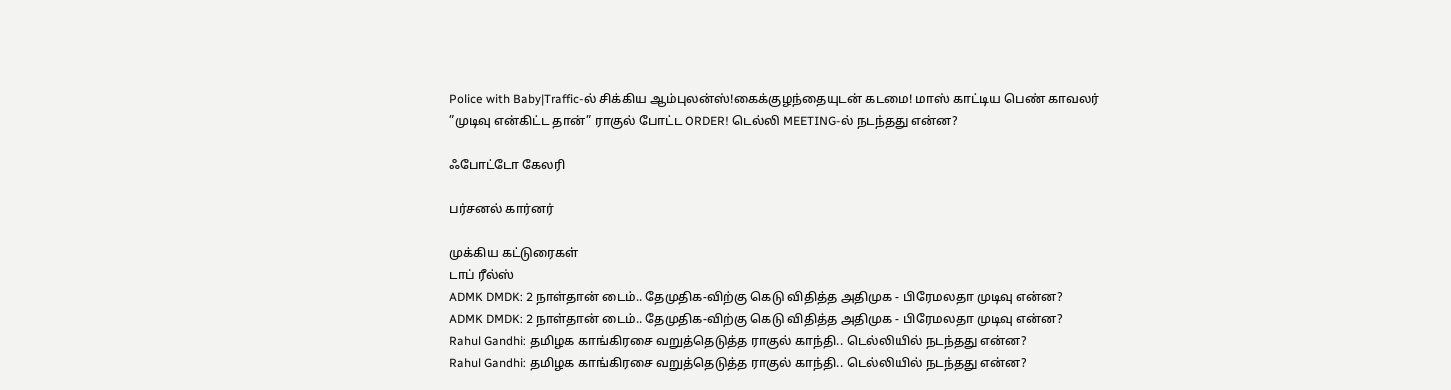Police with Baby|Traffic-ல் சிக்கிய ஆம்புலன்ஸ்!கைக்குழந்தையுடன் கடமை! மாஸ் காட்டிய பெண் காவலர்
”முடிவு என்கிட்ட தான்” ராகுல் போட்ட ORDER! டெல்லி MEETING-ல் நடந்தது என்ன?

ஃபோட்டோ கேலரி

பர்சனல் கார்னர்

முக்கிய கட்டுரைகள்
டாப் ரீல்ஸ்
ADMK DMDK: 2 நாள்தான் டைம்.. தேமுதிக-விற்கு கெடு விதித்த அதிமுக - பிரேமலதா முடிவு என்ன?
ADMK DMDK: 2 நாள்தான் டைம்.. தேமுதிக-விற்கு கெடு விதித்த அதிமுக - பிரேமலதா முடிவு என்ன?
Rahul Gandhi: தமிழக காங்கிரசை வறுத்தெடுத்த ராகுல் காந்தி.. டெல்லியில் நடந்தது என்ன?
Rahul Gandhi: தமிழக காங்கிரசை வறுத்தெடுத்த ராகுல் காந்தி.. டெல்லியில் நடந்தது என்ன?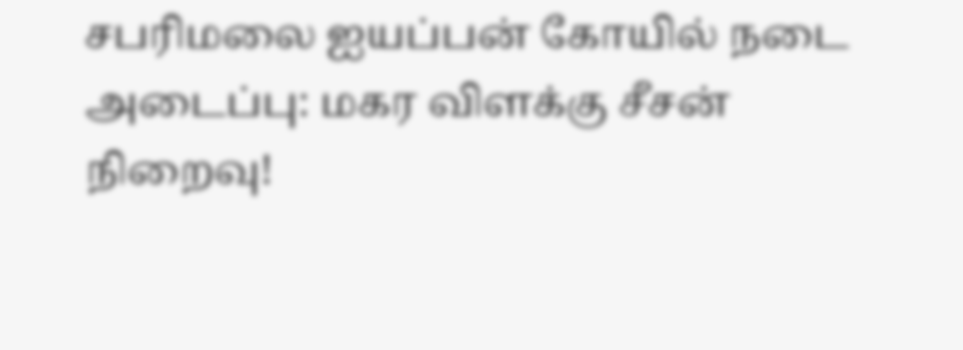சபரிமலை ஐயப்பன் கோயில் நடை அடைப்பு: மகர விளக்கு சீசன் நிறைவு!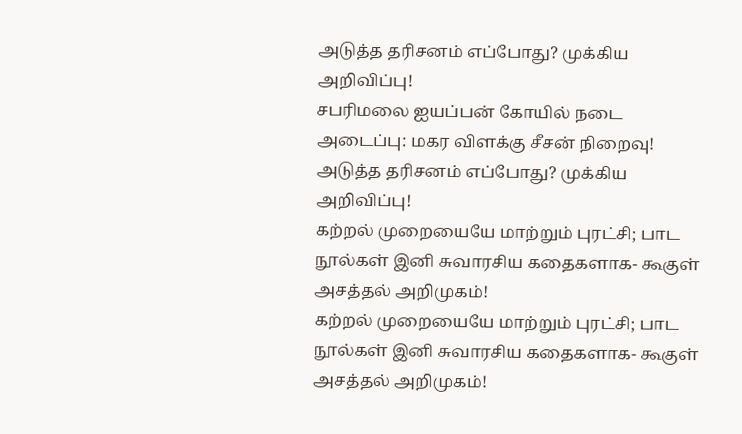அடுத்த தரிசனம் எப்போது? முக்கிய அறிவிப்பு!
சபரிமலை ஐயப்பன் கோயில் நடை அடைப்பு: மகர விளக்கு சீசன் நிறைவு! அடுத்த தரிசனம் எப்போது? முக்கிய அறிவிப்பு!
கற்றல் முறையையே மாற்றும் புரட்சி; பாட நூல்கள் இனி சுவாரசிய கதைகளாக- கூகுள் அசத்தல் அறிமுகம்!
கற்றல் முறையையே மாற்றும் புரட்சி; பாட நூல்கள் இனி சுவாரசிய கதைகளாக- கூகுள் அசத்தல் அறிமுகம்!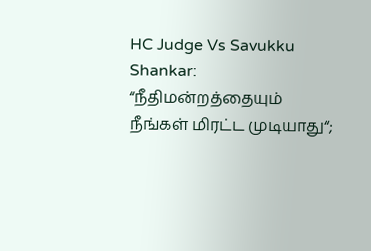HC Judge Vs Savukku Shankar: “நீதிமன்றத்தையும் நீங்கள் மிரட்ட முடியாது“;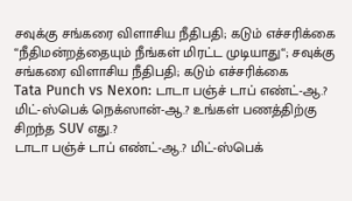சவுக்கு சங்கரை விளாசிய நீதிபதி; கடும் எச்சரிக்கை
“நீதிமன்றத்தையும் நீங்கள் மிரட்ட முடியாது“; சவுக்கு சங்கரை விளாசிய நீதிபதி; கடும் எச்சரிக்கை
Tata Punch vs Nexon: டாடா பஞ்ச் டாப் எண்ட்-ஆ.? மிட்-ஸ்பெக் நெக்ஸான்-ஆ.? உங்கள் பணத்திற்கு சிறந்த SUV எது.?
டாடா பஞ்ச் டாப் எண்ட்-ஆ.? மிட்-ஸ்பெக்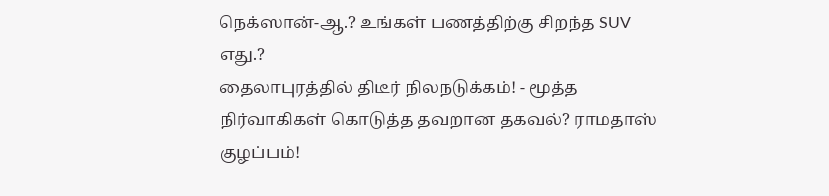நெக்ஸான்-ஆ.? உங்கள் பணத்திற்கு சிறந்த SUV எது.?
தைலாபுரத்தில் திடீர் நிலநடுக்கம்! - மூத்த நிர்வாகிகள் கொடுத்த தவறான தகவல்? ராமதாஸ் குழப்பம்!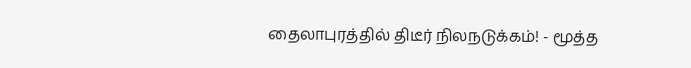தைலாபுரத்தில் திடீர் நிலநடுக்கம்! - மூத்த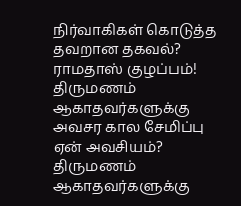நிர்வாகிகள் கொடுத்த தவறான தகவல்? ராமதாஸ் குழப்பம்!
திருமணம் ஆகாதவர்களுக்கு அவசர கால சேமிப்பு ஏன் அவசியம்?
திருமணம் ஆகாதவர்களுக்கு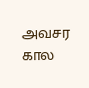அவசர கால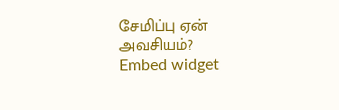சேமிப்பு ஏன் அவசியம்?
Embed widget